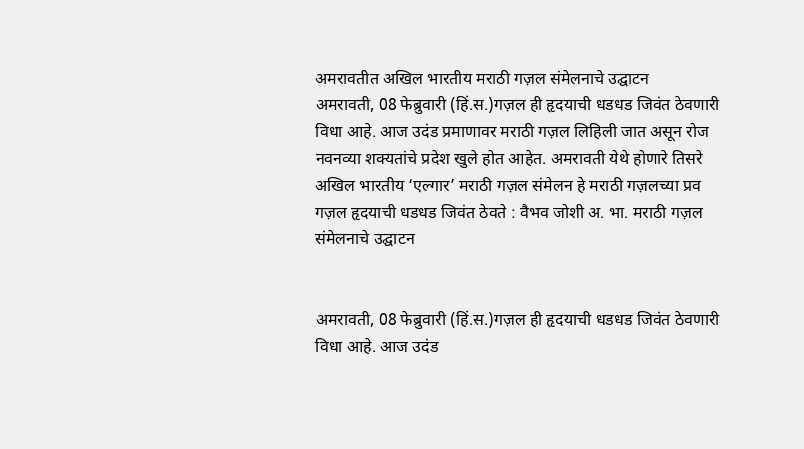अमरावतीत अखिल भारतीय मराठी गज़ल संमेलनाचे उद्घाटन
अमरावती, 08 फेब्रुवारी (हिं.स.)गज़ल ही हृदयाची धडधड जिवंत ठेवणारी विधा आहे. आज उदंड प्रमाणावर मराठी गज़ल लिहिली जात असून रोज नवनव्या शक्यतांचे प्रदेश खुले होत आहेत. अमरावती येथे होणारे तिसरे अखिल भारतीय ‘एल्गार’ मराठी गज़ल संमेलन हे मराठी गज़लच्या प्रव
गज़ल हृदयाची धडधड जिवंत ठेवते : वैभव जोशी अ. भा. मराठी गज़ल संमेलनाचे उद्घाटन


अमरावती, 08 फेब्रुवारी (हिं.स.)गज़ल ही हृदयाची धडधड जिवंत ठेवणारी विधा आहे. आज उदंड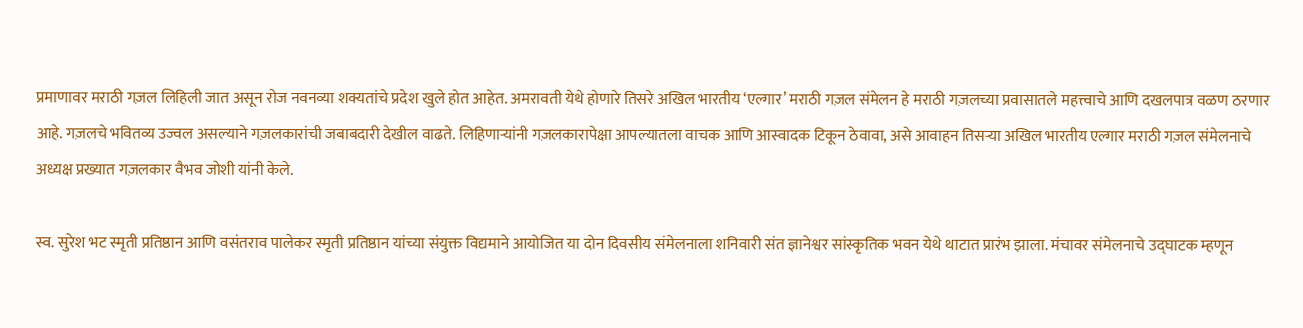प्रमाणावर मराठी गज़ल लिहिली जात असून रोज नवनव्या शक्यतांचे प्रदेश खुले होत आहेत. अमरावती येथे होणारे तिसरे अखिल भारतीय ‘एल्गार’ मराठी गज़ल संमेलन हे मराठी गज़लच्या प्रवासातले महत्त्वाचे आणि दखलपात्र वळण ठरणार आहे. गज़लचे भवितव्य उज्वल असल्याने गज़लकारांची जबाबदारी देखील वाढते. लिहिणार्‍यांनी गज़लकारापेक्षा आपल्यातला वाचक आणि आस्वादक टिकून ठेवावा, असे आवाहन तिसर्‍या अखिल भारतीय एल्गार मराठी गज़ल संमेलनाचे अध्यक्ष प्रख्यात गज़लकार वैभव जोशी यांनी केले.

स्व. सुरेश भट स्मृती प्रतिष्ठान आणि वसंतराव पालेकर स्मृती प्रतिष्ठान यांच्या संयुक्त विद्यमाने आयोजित या दोन दिवसीय संमेलनाला शनिवारी संत ज्ञानेश्वर सांस्कृतिक भवन येथे थाटात प्रारंभ झाला. मंचावर संमेलनाचे उद्घाटक म्हणून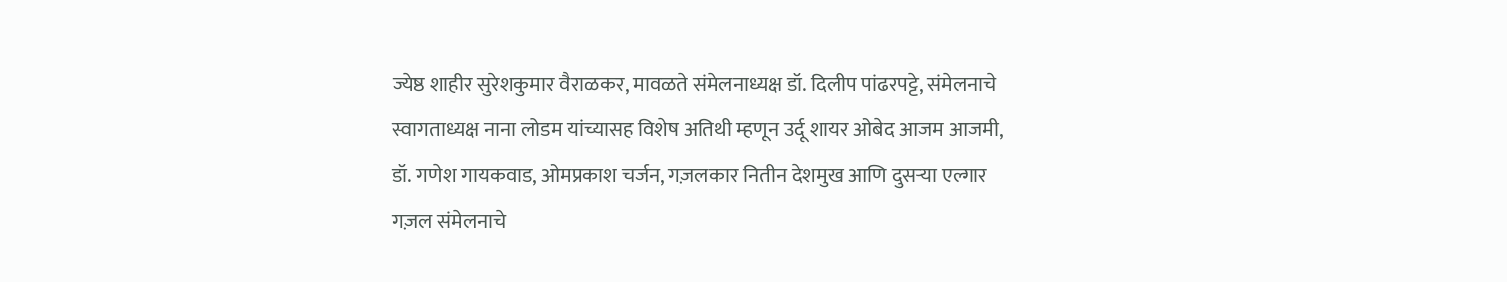ज्येष्ठ शाहीर सुरेशकुमार वैराळकर, मावळते संमेलनाध्यक्ष डॉ. दिलीप पांढरपट्टे, संमेलनाचे स्वागताध्यक्ष नाना लोडम यांच्यासह विशेष अतिथी म्हणून उर्दू शायर ओबेद आजम आजमी, डॉ. गणेश गायकवाड, ओमप्रकाश चर्जन, गज़लकार नितीन देशमुख आणि दुसर्‍या एल्गार गज़ल संमेलनाचे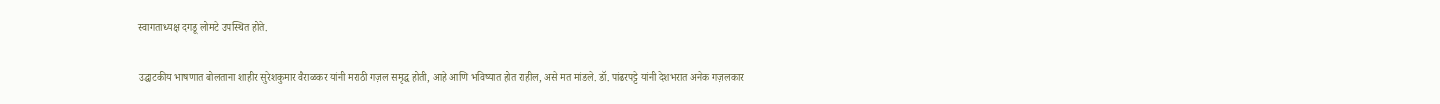स्वागताध्यक्ष दगडू लोमटे उपस्थित होते.

उद्घाटकीय भाषणात बोलताना शाहीर सुरेशकुमार वैराळकर यांनी मराठी गज़ल समृद्ध होती, आहे आणि भविष्यात होत राहील, असे मत मांडले. डॉ. पांढरपट्टे यांनी देशभरात अनेक गज़लकार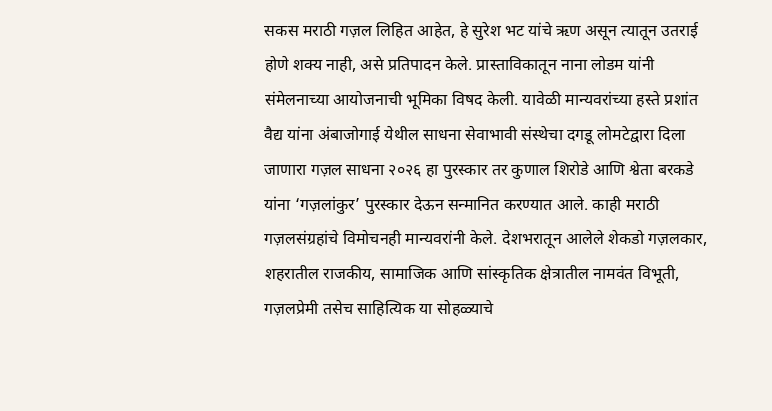सकस मराठी गज़ल लिहित आहेत, हे सुरेश भट यांचे ऋण असून त्यातून उतराई होणे शक्य नाही, असे प्रतिपादन केले. प्रास्ताविकातून नाना लोडम यांनी संमेलनाच्या आयोजनाची भूमिका विषद केली. यावेळी मान्यवरांच्या हस्ते प्रशांत वैद्य यांना अंबाजोगाई येथील साधना सेवाभावी संस्थेचा दगडू लोमटेद्वारा दिला जाणारा गज़ल साधना २०२६ हा पुरस्कार तर कुणाल शिरोडे आणि श्वेता बरकडे यांना ‘गज़लांकुर’ पुरस्कार देऊन सन्मानित करण्यात आले. काही मराठी गज़लसंग्रहांचे विमोचनही मान्यवरांनी केले. देशभरातून आलेले शेकडो गज़लकार, शहरातील राजकीय, सामाजिक आणि सांस्कृतिक क्षेत्रातील नामवंत विभूती, गज़लप्रेमी तसेच साहित्यिक या सोहळ्याचे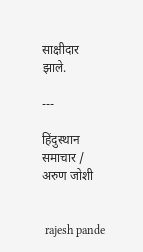साक्षीदार झाले.

---

हिंदुस्थान समाचार / अरुण जोशी


 rajesh pande